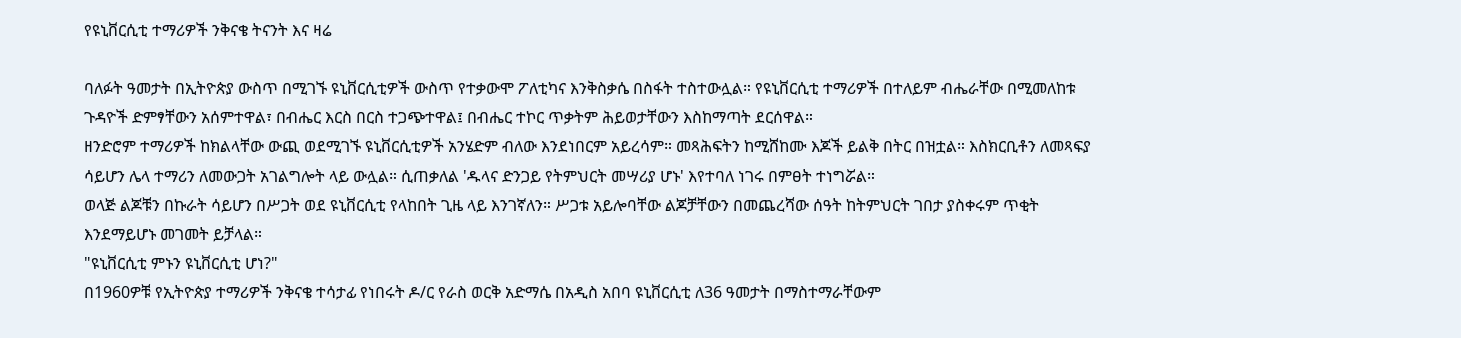የዩኒቨርሲቲ ተማሪዎች ንቅናቄ ትናንት እና ዛሬ

ባለፉት ዓመታት በኢትዮጵያ ውስጥ በሚገኙ ዩኒቨርሲቲዎች ውስጥ የተቃውሞ ፖለቲካና እንቅስቃሴ በስፋት ተስተውሏል። የዩኒቨርሲቲ ተማሪዎች በተለይም ብሔራቸው በሚመለከቱ ጉዳዮች ድምፃቸውን አሰምተዋል፣ በብሔር እርስ በርስ ተጋጭተዋል፤ በብሔር ተኮር ጥቃትም ሕይወታቸውን እስከማጣት ደርሰዋል።
ዘንድሮም ተማሪዎች ከክልላቸው ውጪ ወደሚገኙ ዩኒቨርሲቲዎች አንሄድም ብለው እንደነበርም አይረሳም። መጻሕፍትን ከሚሸከሙ እጆች ይልቅ በትር በዝቷል። እስክርቢቶን ለመጻፍያ ሳይሆን ሌላ ተማሪን ለመውጋት አገልግሎት ላይ ውሏል። ሲጠቃለል 'ዱላና ድንጋይ የትምህርት መሣሪያ ሆኑ' እየተባለ ነገሩ በምፀት ተነግሯል።
ወላጅ ልጆቹን በኩራት ሳይሆን በሥጋት ወደ ዩኒቨርሲቲ የላከበት ጊዜ ላይ እንገኛለን። ሥጋቱ አይሎባቸው ልጆቻቸውን በመጨረሻው ሰዓት ከትምህርት ገበታ ያስቀሩም ጥቂት እንደማይሆኑ መገመት ይቻላል።
"ዩኒቨርሲቲ ምኑን ዩኒቨርሲቲ ሆነ?"
በ1960ዎቹ የኢትዮጵያ ተማሪዎች ንቅናቄ ተሳታፊ የነበሩት ዶ/ር የራስ ወርቅ አድማሴ በአዲስ አበባ ዩኒቨርሲቲ ለ36 ዓመታት በማስተማራቸውም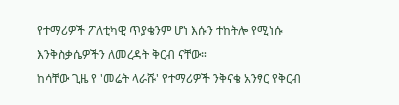የተማሪዎች ፖለቲካዊ ጥያቄንም ሆነ እሱን ተከትሎ የሚነሱ እንቅስቃሴዎችን ለመረዳት ቅርብ ናቸው።
ከሳቸው ጊዜ የ 'መሬት ላራሹ' የተማሪዎች ንቅናቄ አንፃር የቅርብ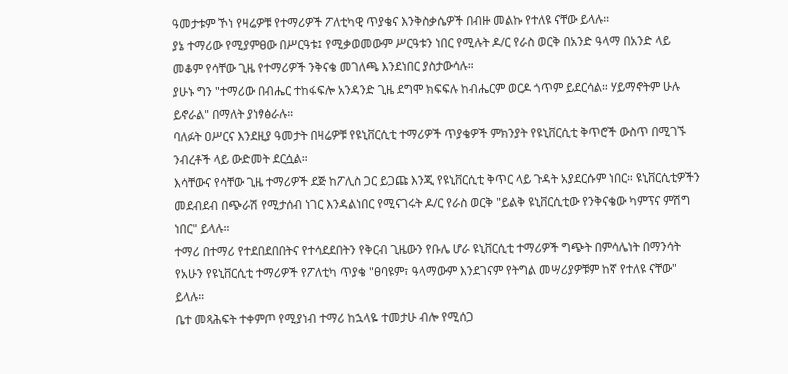ዓመታቱም ኾነ የዛሬዎቹ የተማሪዎች ፖለቲካዊ ጥያቄና እንቅስቃሴዎች በብዙ መልኩ የተለዩ ናቸው ይላሉ።
ያኔ ተማሪው የሚያምፀው በሥርዓቱ፤ የሚቃወመውም ሥርዓቱን ነበር የሚሉት ዶ/ር የራስ ወርቅ በአንድ ዓላማ በአንድ ላይ መቆም የሳቸው ጊዜ የተማሪዎች ንቅናቄ መገለጫ እንደነበር ያስታውሳሉ።
ያሁኑ ግን "ተማሪው በብሔር ተከፋፍሎ አንዳንድ ጊዜ ደግሞ ክፍፍሉ ከብሔርም ወርዶ ጎጥም ይደርሳል። ሃይማኖትም ሁሉ ይኖራል" በማለት ያነፃፅራሉ።
ባለፉት ዐሥርና እንደዚያ ዓመታት በዛሬዎቹ የዩኒቨርሲቲ ተማሪዎች ጥያቄዎች ምክንያት የዩኒቨርሲቲ ቅጥሮች ውስጥ በሚገኙ ንብረቶች ላይ ውድመት ደርሷል።
እሳቸውና የሳቸው ጊዜ ተማሪዎች ደጅ ከፖሊስ ጋር ይጋጩ እንጂ የዩኒቨርሲቲ ቅጥር ላይ ጉዳት አያደርሱም ነበር። ዩኒቨርሲቲዎችን መደብደብ በጭራሽ የሚታሰብ ነገር እንዳልነበር የሚናገሩት ዶ/ር የራስ ወርቅ "ይልቅ ዩኒቨርሲቲው የንቅናቄው ካምፕና ምሽግ ነበር" ይላሉ።
ተማሪ በተማሪ የተደበደበበትና የተሳደደበትን የቅርብ ጊዜውን የቡሌ ሆራ ዩኒቨርሲቲ ተማሪዎች ግጭት በምሳሌነት በማንሳት የአሁን የዩኒቨርሲቲ ተማሪዎች የፖለቲካ ጥያቄ "ፀባዩም፣ ዓላማውም እንደገናም የትግል መሣሪያዎቹም ከኛ የተለዩ ናቸው" ይላሉ።
ቤተ መጻሕፍት ተቀምጦ የሚያነብ ተማሪ ከኋላዬ ተመታሁ ብሎ የሚሰጋ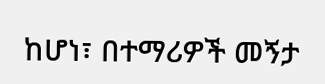ከሆነ፣ በተማሪዎች መኝታ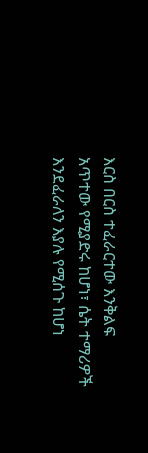እርስ በርስ ተፈራርተው እንቅልፍ አጥተው የሚያድሩ ከሆነ፣ ሴት ተማሪዎች እንደፈራለን እያሉ የሚሰጉ ከሆነ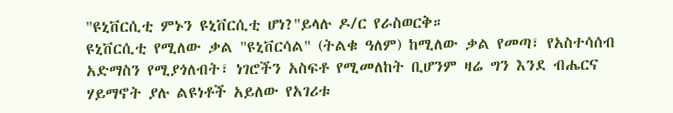"ዩኒቨርሲቲ ምኑን ዩኒቨርሲቲ ሆነ?"ይላሉ ዶ/ር የራስወርቅ።
ዩኒቨርሲቲ የሚለው ቃል "ዩኒቨርሳል" (ትልቁ ዓለም) ከሚለው ቃል የመጣ፣ የአስተሳሰብ አድማስን የሚያጎለብት፣ ነገሮችን አስፍቶ የሚመለከት ቢሆንም ዛሬ ግን እንደ ብሔርና ሃይማኖት ያሉ ልዩነቶች አይለው የአገሪቱ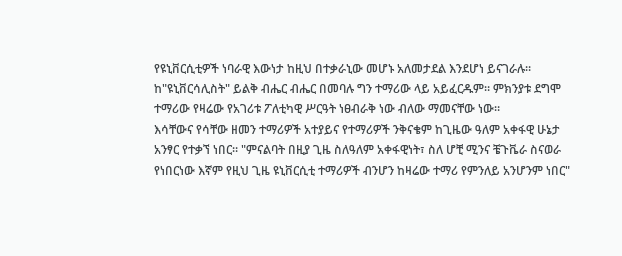የዩኒቨርሲቲዎች ነባራዊ እውነታ ከዚህ በተቃራኒው መሆኑ አለመታደል እንደሆነ ይናገራሉ።
ከ"ዩኒቨርሳሊስት" ይልቅ ብሔር ብሔር በመባሉ ግን ተማሪው ላይ አይፈርዱም። ምክንያቱ ደግሞ ተማሪው የዛሬው የአገሪቱ ፖለቲካዊ ሥርዓት ነፀብራቅ ነው ብለው ማመናቸው ነው።
እሳቸውና የሳቸው ዘመን ተማሪዎች አተያይና የተማሪዎች ንቅናቄም ከጊዜው ዓለም አቀፋዊ ሁኔታ አንፃር የተቃኘ ነበር። "ምናልባት በዚያ ጊዜ ስለዓለም አቀፋዊነት፣ ስለ ሆቺ ሚንና ቼጉቬራ ስናወራ የነበርነው እኛም የዚህ ጊዜ ዩኒቨርሲቲ ተማሪዎች ብንሆን ከዛሬው ተማሪ የምንለይ አንሆንም ነበር"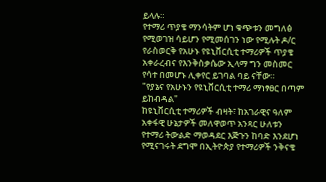ይላሉ።
የተማሪ ጥያቄ ማንሳትም ሆነ ቁጭቱን መግለፅ የሚወገዝ ሳይሆን የሚመሰገን ነው የሚሉት ዶ/ር የራስወርቅ የአሁኑ የዩኒቨርሲቲ ተማሪዎች ጥያቄ አቀራረብና የእንቅስቃሴው ኢላማ ግን መስመር የሳተ በመሆኑ ሊቀየር ይገባል ባይ ናቸው።
"የያኔና የአሁኑን የዩኒቨርሲቲ ተማሪ ማነፃፀር በጣም ይከብዳል"
ከዩኒቨርሲቲ ተማሪዎች ብዛት፣ ከአገራዊና ዓለም አቀፋዊ ሁኔታዎች መለዋወጥ አንጻር ሁለቱን የተማሪ ትውልድ ማወዳደር እጅጉን ከባድ እንደሆነ የሚናገሩት ደግሞ በኢትዮጵያ የተማሪዎች ንቅናቄ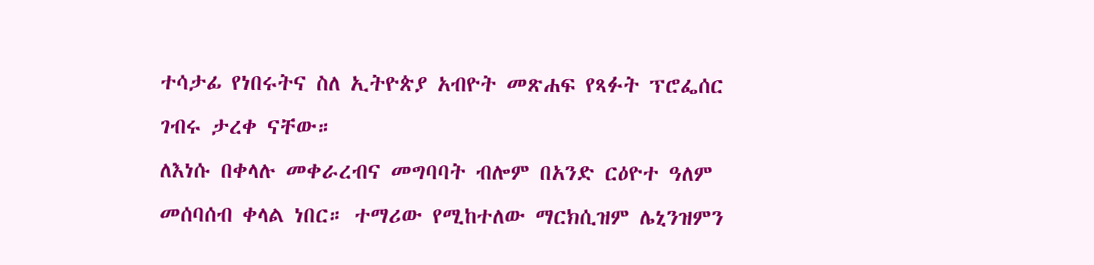ተሳታፊ የነበሩትና ስለ ኢትዮጵያ አብዮት መጽሐፍ የጻፉት ፕሮፌሰር ገብሩ ታረቀ ናቸው።
ለእነሱ በቀላሉ መቀራረብና መግባባት ብሎም በአንድ ርዕዮተ ዓለም መሰባሰብ ቀላል ነበር። ተማሪው የሚከተለው ማርክሲዝም ሌኒንዝምን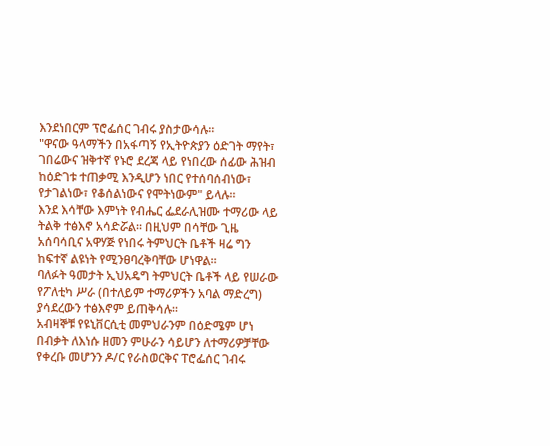እንደነበርም ፕሮፌሰር ገብሩ ያስታውሳሉ።
"ዋናው ዓላማችን በአፋጣኝ የኢትዮጵያን ዕድገት ማየት፣ ገበሬውና ዝቅተኛ የኑሮ ደረጃ ላይ የነበረው ሰፊው ሕዝብ ከዕድገቱ ተጠቃሚ እንዲሆን ነበር የተሰባሰብነው፣ የታገልነው፣ የቆሰልነውና የሞትነውም" ይላሉ።
እንደ እሳቸው እምነት የብሔር ፌደራሊዝሙ ተማሪው ላይ ትልቅ ተፅእኖ አሳድሯል። በዚህም በሳቸው ጊዜ አሰባሳቢና አዋሃጅ የነበሩ ትምህርት ቤቶች ዛሬ ግን ከፍተኛ ልዩነት የሚንፀባረቅባቸው ሆነዋል።
ባለፉት ዓመታት ኢህአዴግ ትምህርት ቤቶች ላይ የሠራው የፖለቲካ ሥራ (በተለይም ተማሪዎችን አባል ማድረግ) ያሳደረውን ተፅእኖም ይጠቅሳሉ።
አብዛኞቹ የዩኒቨርሲቲ መምህራንም በዕድሜም ሆነ በብቃት ለእነሱ ዘመን ምሁራን ሳይሆን ለተማሪዎቻቸው የቀረቡ መሆንን ዶ/ር የራስወርቅና ፐሮፌሰር ገብሩ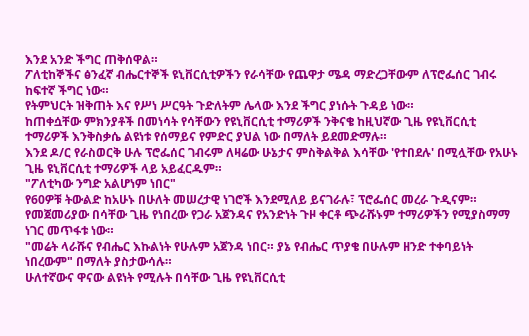እንደ አንድ ችግር ጠቅሰዋል።
ፖለቲከኞችና ፅንፈኛ ብሔርተኞች ዩኒቨርሲቲዎችን የራሳቸው የጨዋታ ሜዳ ማድረጋቸውም ለፕሮፌሰር ገብሩ ከፍተኛ ችግር ነው።
የትምህርት ዝቅጠት እና የሥነ ሥርዓት ጉድለትም ሌላው እንደ ችግር ያነሱት ጉዳይ ነው።
ከጠቀሷቸው ምክንያቶች በመነሳት የሳቸውን የዩኒቨርሲቲ ተማሪዎች ንቅናቄ ከዚህኛው ጊዜ የዩኒቨርሲቲ ተማሪዎች እንቅስቃሴ ልዩነቱ የሰማይና የምድር ያህል ነው በማለት ይደመድማሉ።
እንደ ዶ/ር የራስወርቅ ሁሉ ፕሮፌሰር ገብሩም ለዛሬው ሁኔታና ምስቅልቅል እሳቸው 'የተበደሉ' በሚሏቸው የአሁኑ ጊዜ ዩኒቨርሲቲ ተማሪዎች ላይ አይፈርዱም።
"ፖለቲካው ንግድ አልሆነም ነበር"
የ60ዎቹ ትውልድ ከአሁኑ በሁለት መሠረታዊ ነገሮች እንደሚለይ ይናገራሉ፣ ፕሮፌሰር መረራ ጉዲናም።
የመጀመሪያው በሳቸው ጊዜ የነበረው የጋራ አጀንዳና የአንድነት ጉዞ ቀርቶ ጭራሹኑም ተማሪዎችን የሚያስማማ ነገር መጥፋቱ ነው።
"መሬት ላራሹና የብሔር እኩልነት የሁሉም አጀንዳ ነበር። ያኔ የብሔር ጥያቄ በሁሉም ዘንድ ተቀባይነት ነበረውም" በማለት ያስታውሳሉ።
ሁለተኛውና ዋናው ልዩነት የሚሉት በሳቸው ጊዜ የዩኒቨርሲቲ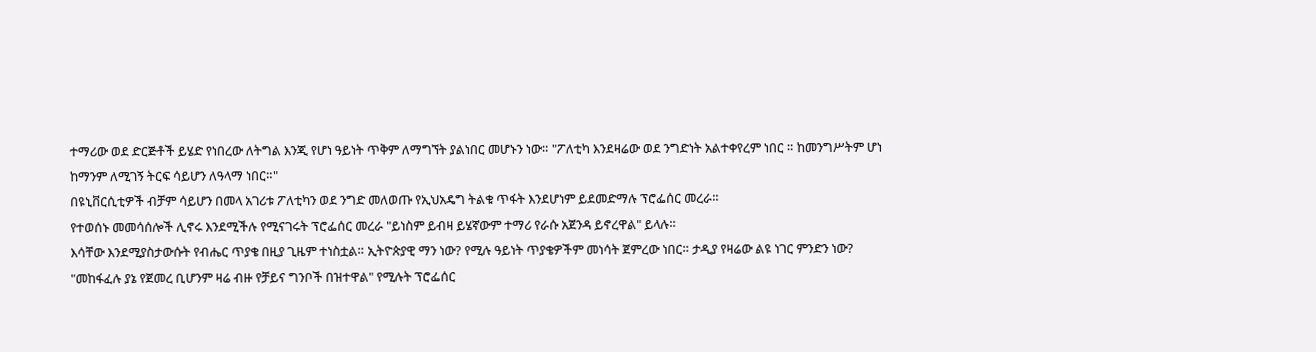ተማሪው ወደ ድርጅቶች ይሄድ የነበረው ለትግል እንጂ የሆነ ዓይነት ጥቅም ለማግኘት ያልነበር መሆኑን ነው። "ፖለቲካ እንደዛሬው ወደ ንግድነት አልተቀየረም ነበር ። ከመንግሥትም ሆነ ከማንም ለሚገኝ ትርፍ ሳይሆን ለዓላማ ነበር።"
በዩኒቨርሲቲዎች ብቻም ሳይሆን በመላ አገሪቱ ፖለቲካን ወደ ንግድ መለወጡ የኢህአዴግ ትልቁ ጥፋት እንደሆነም ይደመድማሉ ፕሮፌሰር መረራ።
የተወሰኑ መመሳሰሎች ሊኖሩ እንደሚችሉ የሚናገሩት ፕሮፌሰር መረራ "ይነስም ይብዛ ይሄኛውም ተማሪ የራሱ አጀንዳ ይኖረዋል" ይላሉ።
እሳቸው እንደሚያስታውሱት የብሔር ጥያቄ በዚያ ጊዜም ተነስቷል። ኢትዮጵያዊ ማን ነው? የሚሉ ዓይነት ጥያቄዎችም መነሳት ጀምረው ነበር። ታዲያ የዛሬው ልዩ ነገር ምንድን ነው?
"መከፋፈሉ ያኔ የጀመረ ቢሆንም ዛሬ ብዙ የቻይና ግንቦች በዝተዋል" የሚሉት ፕሮፌሰር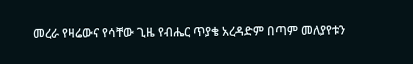መረራ የዛሬውና የሳቸው ጊዜ የብሔር ጥያቄ አረዳድም በጣም መለያየቱን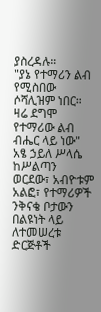ያስረዳሉ።
"ያኔ የተማሪን ልብ የሚስበው ሶሻሊዝም ነበር። ዛሬ ደግሞ የተማሪው ልብ ብሔር ላይ ነው"
አፄ ኃይለ ሥላሴ ከሥልጣን ወርደው፣ አብዮቱም አልፎ፣ የተማሪዎች ንቅናቄ ቦታውን በልዩነት ላይ ለተመሠረቱ ድርጅቶች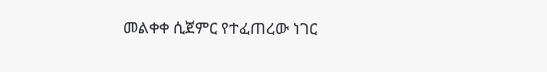መልቀቀ ሲጀምር የተፈጠረው ነገር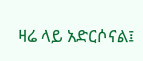ዛሬ ላይ አድርሶናል፤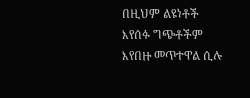በዚህም ልዩነቶች እየሰፉ ግጭቶችም እየበዙ መጥተዋል ሲሉ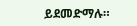ይደመድማሉ።